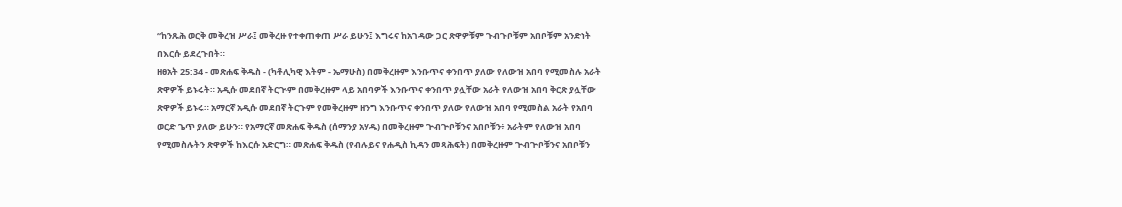“ከንጹሕ ወርቅ መቅረዝ ሥራ፤ መቅረዙ የተቀጠቀጠ ሥራ ይሁን፤ እግሩና ከአገዳው ጋር ጽዋዎቹም ጉብጉቦቹም አበቦቹም አንድነት በእርሱ ይደረጉበት።
ዘፀአት 25:34 - መጽሐፍ ቅዱስ - (ካቶሊካዊ እትም - ኤማሁስ) በመቅረዙም እንቡጥና ቀንበጥ ያለው የለውዝ አበባ የሚመስሉ አራት ጽዋዎች ይኑሩት። አዲሱ መደበኛ ትርጒም በመቅረዙም ላይ አበባዎች እንቡጥና ቀንበጥ ያሏቸው አራት የለውዝ አበባ ቅርጽ ያሏቸው ጽዋዎች ይኑሩ። አማርኛ አዲሱ መደበኛ ትርጉም የመቅረዙም ዘንግ እንቡጥና ቀንበጥ ያለው የለውዝ አበባ የሚመስል አራት የአበባ ወርድ ጌጥ ያለው ይሁን። የአማርኛ መጽሐፍ ቅዱስ (ሰማንያ አሃዱ) በመቅረዙም ጕብጕቦቹንና አበቦቹን፥ አራትም የለውዝ አበባ የሚመስሉትን ጽዋዎች ከእርሱ አድርግ። መጽሐፍ ቅዱስ (የብሉይና የሐዲስ ኪዳን መጻሕፍት) በመቅረዙም ጕብጕቦቹንና አበቦቹን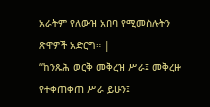አራትም የለውዝ አበባ የሚመስሉትን ጽዋዎች አድርግ። |
“ከንጹሕ ወርቅ መቅረዝ ሥራ፤ መቅረዙ የተቀጠቀጠ ሥራ ይሁን፤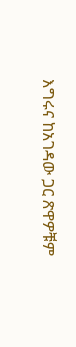እግሩና ከአገዳው ጋር ጽዋዎቹም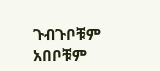ጉብጉቦቹም አበቦቹም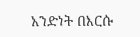አንድነት በእርሱ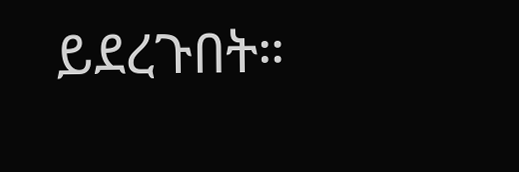ይደረጉበት።